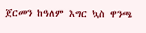ጀርመን ከዓለም እግር ኳስ ዋንጫ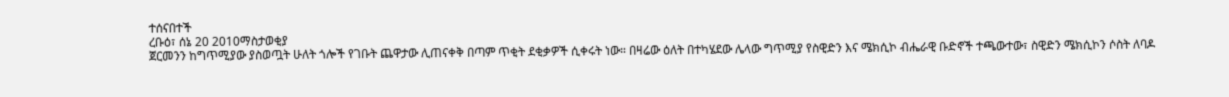ተሰናበተች
ረቡዕ፣ ሰኔ 20 2010ማስታወቂያ
ጀርመንን ከግጥሚያው ያስወጧት ሁለት ጎሎች የገቡት ጨዋታው ሊጠናቀቅ በጣም ጥቂት ደቂቃዎች ሲቀሩት ነው። በዛሬው ዕለት በተካሄደው ሌላው ግጥሚያ የስዊድን እና ሜክሲኮ ብሔራዊ ቡድኖች ተጫውተው፣ ስዊድን ሜክሲኮን ሶስት ለባዶ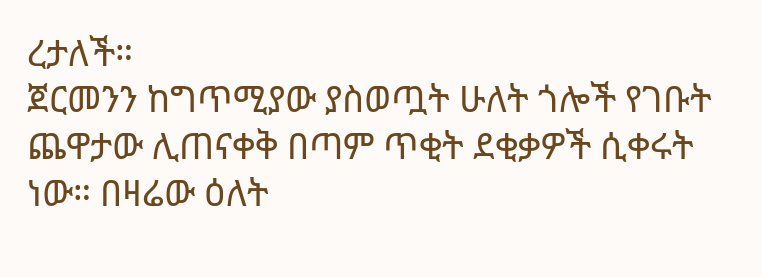ረታለች።
ጀርመንን ከግጥሚያው ያስወጧት ሁለት ጎሎች የገቡት ጨዋታው ሊጠናቀቅ በጣም ጥቂት ደቂቃዎች ሲቀሩት ነው። በዛሬው ዕለት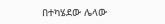በተካሄደው ሌላው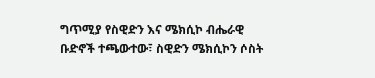ግጥሚያ የስዊድን እና ሜክሲኮ ብሔራዊ ቡድኖች ተጫውተው፣ ስዊድን ሜክሲኮን ሶስት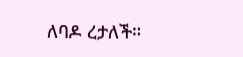ለባዶ ረታለች።